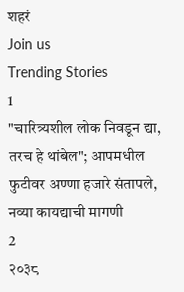शहरं
Join us
Trending Stories
1
"चारित्र्यशील लोक निवडून द्या, तरच हे थांबेल"; आपमधील फुटीवर अण्णा हजारे संतापले, नव्या कायद्याची मागणी
2
२०३८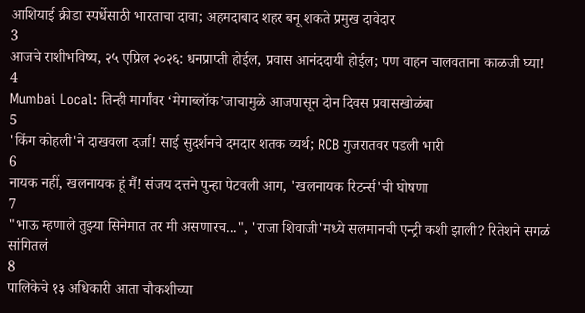आशियाई क्रीडा स्पर्धेसाठी भारताचा दावा; अहमदाबाद शहर बनू शकते प्रमुख दावेदार
3
आजचे राशीभविष्य, २५ एप्रिल २०२६: धनप्राप्ती होईल, प्रवास आनंददायी होईल; पण वाहन चालवताना काळजी घ्या!
4
Mumbai Local: तिन्ही मार्गांवर ‘मेगाब्लॉक’जाचामुळे आजपासून दोन दिवस प्रवासखोळंबा
5
'किंग कोहली'ने दाखवला दर्जा! साई सुदर्शनचे दमदार शतक व्यर्थ; RCB गुजरातवर पडली भारी
6
नायक नहीं, खलनायक हूं मैं! संजय दत्तने पुन्हा पेटवली आग, 'खलनायक रिटर्न्स'ची घोषणा
7
"भाऊ म्हणाले तुझ्या सिनेमात तर मी असणारच...", 'राजा शिवाजी'मध्ये सलमानची एन्ट्री कशी झाली? रितेशने सगळं सांगितलं
8
पालिकेचे १३ अधिकारी आता चौकशीच्या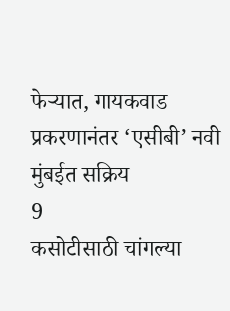फेऱ्यात, गायकवाड प्रकरणानंतर ‘एसीबी’ नवी मुंबईत सक्रिय
9
कसोटीसाठी चांगल्या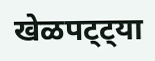खेळपट्ट्या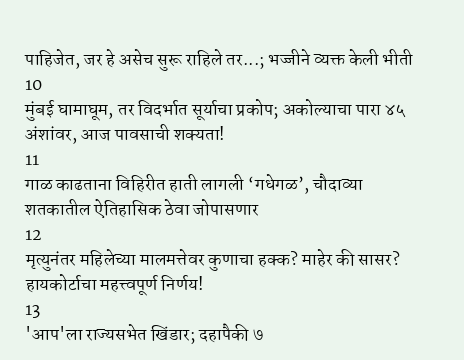पाहिजेत, जर हे असेच सुरू राहिले तर...; भज्जीने व्यक्त केली भीती
10
मुंबई घामाघूम, तर विदर्भात सूर्याचा प्रकोप; अकोल्याचा पारा ४५ अंशांवर, आज पावसाची शक्यता!
11
गाळ काढताना विहिरीत हाती लागली ‘गधेगळ’, चौदाव्या शतकातील ऐतिहासिक ठेवा जोपासणार
12
मृत्युनंतर महिलेच्या मालमत्तेवर कुणाचा हक्क? माहेर की सासर? हायकोर्टाचा महत्त्वपूर्ण निर्णय!
13
'आप'ला राज्यसभेत खिंडार; दहापैकी ७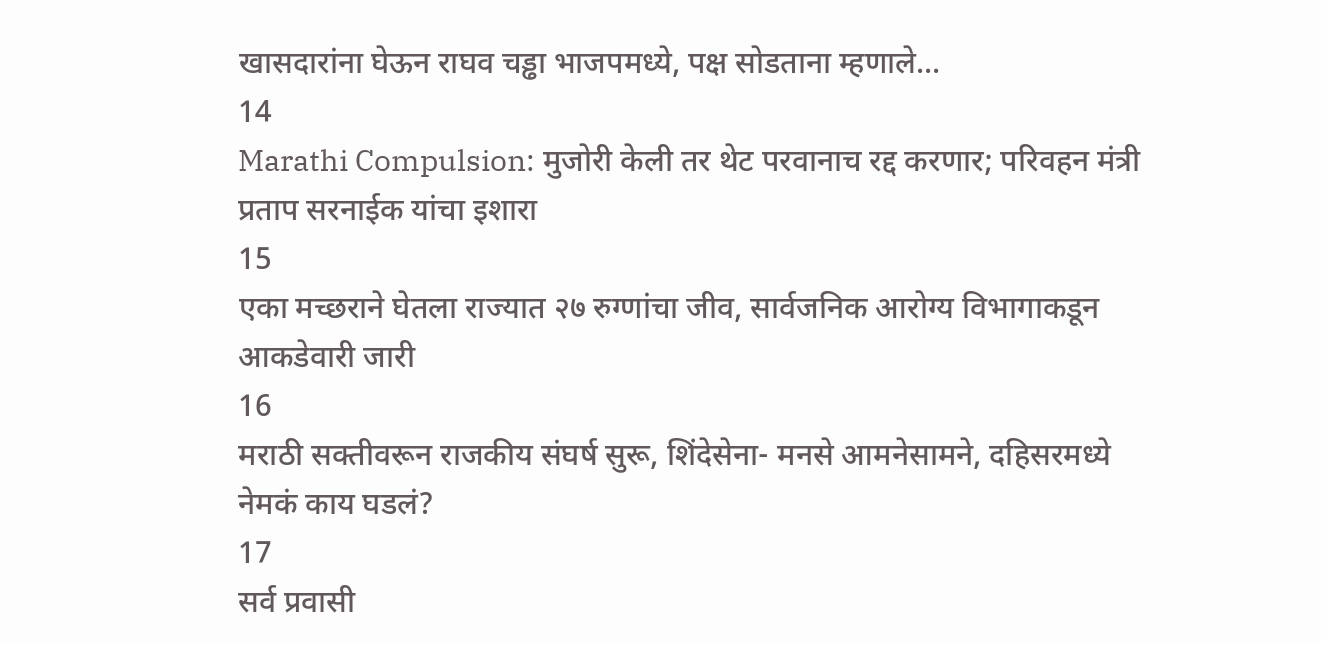खासदारांना घेऊन राघव चड्ढा भाजपमध्ये, पक्ष सोडताना म्हणाले...
14
Marathi Compulsion: मुजोरी केली तर थेट परवानाच रद्द करणार; परिवहन मंत्री प्रताप सरनाईक यांचा इशारा
15
एका मच्छराने घेतला राज्यात २७ रुग्णांचा जीव, सार्वजनिक आरोग्य विभागाकडून आकडेवारी जारी
16
मराठी सक्तीवरून राजकीय संघर्ष सुरू, शिंदेसेना- मनसे आमनेसामने, दहिसरमध्ये नेमकं काय घडलं?
17
सर्व प्रवासी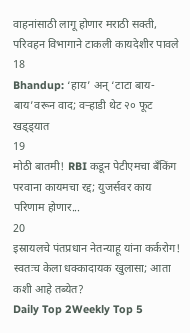वाहनांसाठी लागू होणार मराठी सक्ती, परिवहन विभागाने टाकली कायदेशीर पावले
18
Bhandup: ‘हाय’ अन् ‘टाटा बाय-बाय’वरून वाद; वऱ्हाडी थेट २० फूट खड्ड्यात
19
मोठी बातमी! RBI कडून पेटीएमचा बँकिंग परवाना कायमचा रद्द; युजर्सवर काय परिणाम होणार...
20
इस्रायलचे पंतप्रधान नेतन्याहू यांना कर्करोग! स्वतःच केला धक्कादायक खुलासा; आता कशी आहे तब्येत?
Daily Top 2Weekly Top 5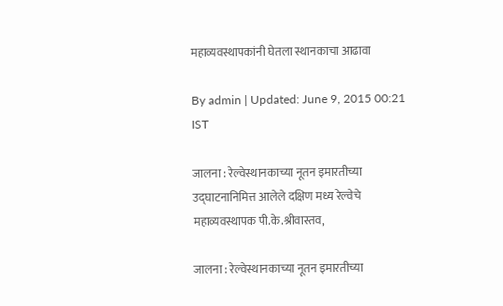महाव्यवस्थापकांनी घेतला स्थानकाचा आढावा

By admin | Updated: June 9, 2015 00:21 IST

जालना : रेल्वेस्थानकाच्या नूतन इमारतीच्या उद्घाटनानिमित्त आलेले दक्षिण मध्य रेल्वेचे महाव्यवस्थापक पी.के.श्रीवास्तव,

जालना : रेल्वेस्थानकाच्या नूतन इमारतीच्या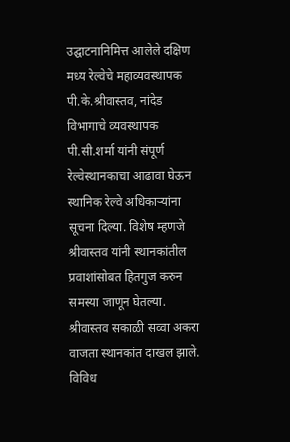उद्घाटनानिमित्त आलेले दक्षिण मध्य रेल्वेचे महाव्यवस्थापक पी.के.श्रीवास्तव, नांदेड विभागाचे व्यवस्थापक पी.सी.शर्मा यांनी संपूर्ण रेल्वेस्थानकाचा आढावा घेऊन स्थानिक रेल्वे अधिकाऱ्यांना सूचना दिल्या. विशेष म्हणजे श्रीवास्तव यांनी स्थानकांतील प्रवाशांसोबत हितगुज करुन समस्या जाणून घेतल्या. श्रीवास्तव सकाळी सव्वा अकरा वाजता स्थानकांत दाखल झाले. विविध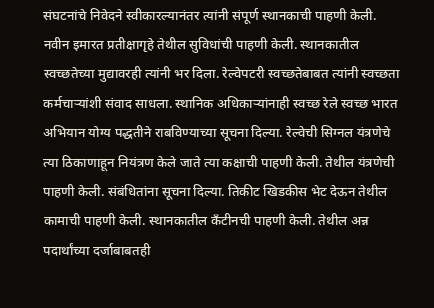संघटनांचे निवेदने स्वीकारल्यानंतर त्यांनी संपूर्ण स्थानकाची पाहणी केली. नवीन इमारत प्रतीक्षागृहे तेथील सुविधांची पाहणी केली. स्थानकातील स्वच्छतेच्या मुद्यावरही त्यांनी भर दिला. रेल्वेपटरी स्वच्छतेबाबत त्यांनी स्वच्छता कर्मचाऱ्यांशी संवाद साधला. स्थानिक अधिकाऱ्यांनाही स्वच्छ रेले स्वच्छ भारत अभियान योग्य पद्धतीने राबविण्याच्या सूचना दिल्या. रेल्वेची सिग्नल यंत्रणेचे त्या ठिकाणाहून नियंत्रण केले जाते त्या कक्षाची पाहणी केली. तेथील यंत्रणेची पाहणी केली. संबंधितांना सूचना दिल्या. तिकीट खिडकीस भेट देऊन तेथील कामाची पाहणी केली. स्थानकातील कँटीनची पाहणी केली. तेथील अन्न पदार्थांच्या दर्जाबाबतही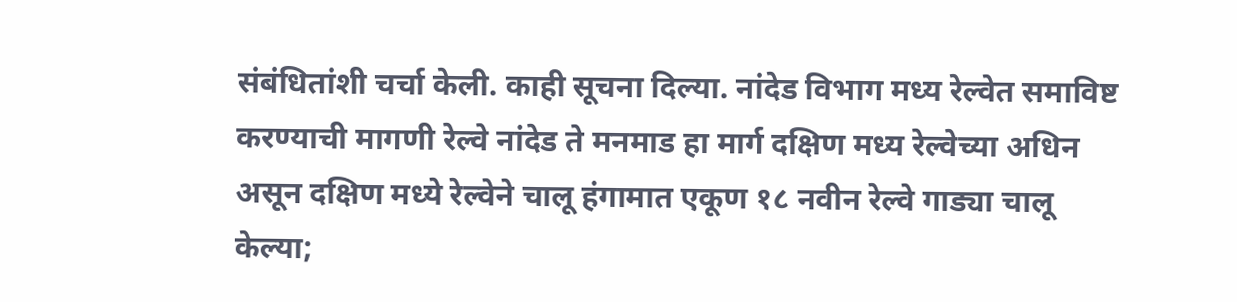संबंधितांशी चर्चा केली. काही सूचना दिल्या. नांदेड विभाग मध्य रेल्वेत समाविष्ट करण्याची मागणी रेल्वे नांदेड ते मनमाड हा मार्ग दक्षिण मध्य रेल्वेच्या अधिन असून दक्षिण मध्ये रेल्वेने चालू हंगामात एकूण १८ नवीन रेल्वे गाड्या चालू केल्या;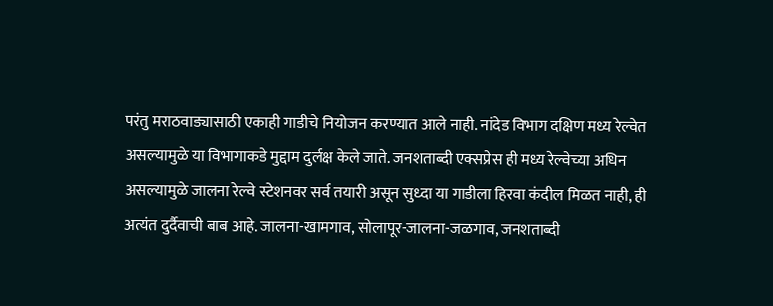परंतु मराठवाड्यासाठी एकाही गाडीचे नियोजन करण्यात आले नाही. नांदेड विभाग दक्षिण मध्य रेल्वेत असल्यामुळे या विभागाकडे मुद्दाम दुर्लक्ष केले जाते. जनशताब्दी एक्सप्रेस ही मध्य रेल्वेच्या अधिन असल्यामुळे जालना रेल्वे स्टेशनवर सर्व तयारी असून सुध्दा या गाडीला हिरवा कंदील मिळत नाही, ही अत्यंत दुर्दैवाची बाब आहे. जालना-खामगाव, सोलापूर-जालना-जळगाव, जनशताब्दी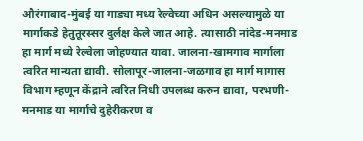औरंगाबाद-मुंबई या गाड्या मध्य रेल्वेच्या अधिन असल्यामुळे या मार्गाकडे हेतुतूरस्सर दुर्लक्ष केले जात आहे. त्यासाठी नांदेड-मनमाड हा मार्ग मध्ये रेल्वेला जोहण्यात यावा. जालना-खामगाव मार्गाला त्वरित मान्यता द्यावी. सोलापूर-जालना-जळगाव हा मार्ग मागास विभाग म्हणून केंद्राने त्वरित निधी उपलब्ध करुन द्यावा, परभणी-मनमाड या मार्गाचे दुहेरीकरण व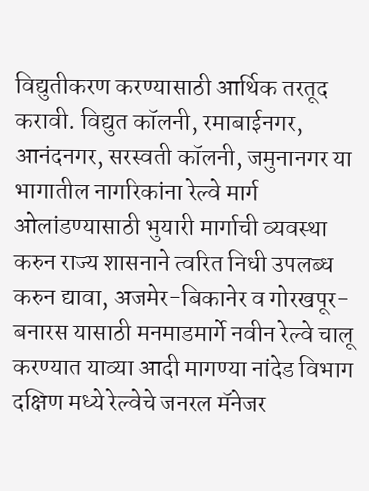विद्युतीकरण करण्यासाठी आर्थिक तरतूद करावी. विद्युत कॉलनी, रमाबाईनगर, आनंदनगर, सरस्वती कॉलनी, जमुनानगर या भागातील नागरिकांना रेल्वे मार्ग ओलांडण्यासाठी भुयारी मार्गाची व्यवस्था करुन राज्य शासनाने त्वरित निधी उपलब्ध करुन द्यावा, अजमेर-बिकानेर व गोरखपूर-बनारस यासाठी मनमाडमार्गे नवीन रेल्वे चालू करण्यात याव्या आदी मागण्या नांदेड विभाग दक्षिण मध्ये रेल्वेचे जनरल मॅनेजर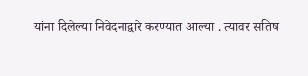यांना दिलेल्या निवेदनाद्वारे करण्यात आल्या . त्यावर सतिष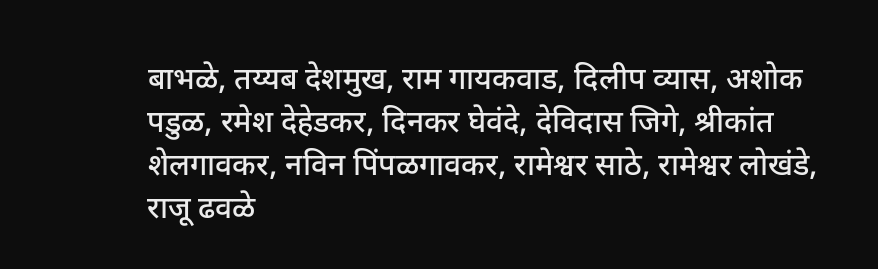बाभळे, तय्यब देशमुख, राम गायकवाड, दिलीप व्यास, अशोक पडुळ, रमेश देहेडकर, दिनकर घेवंदे, देविदास जिगे, श्रीकांत शेलगावकर, नविन पिंपळगावकर, रामेश्वर साठे, रामेश्वर लोखंडे, राजू ढवळे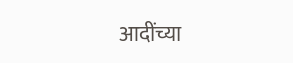आदींच्या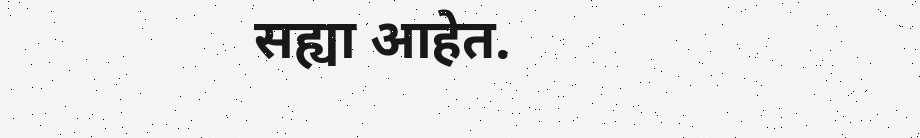सह्या आहेत.